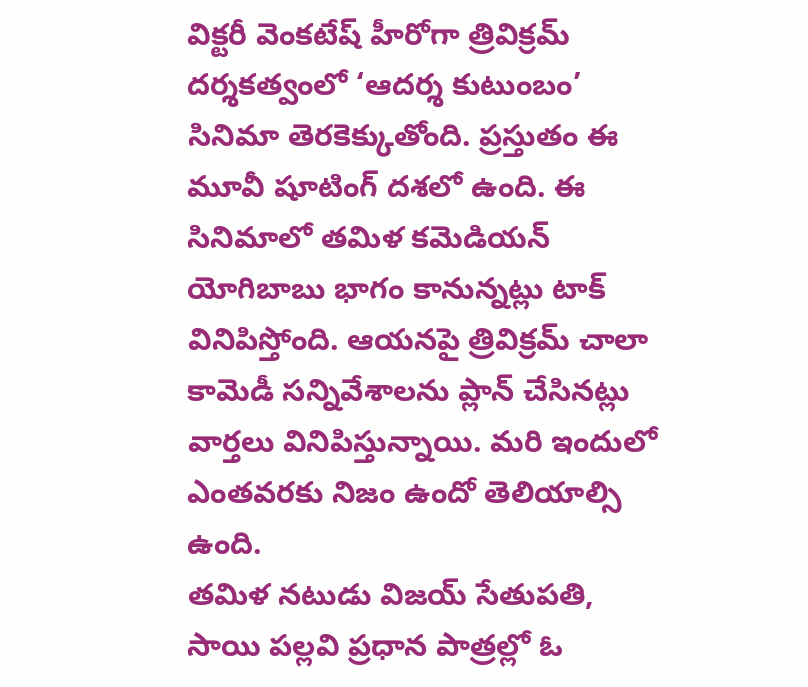విక్టరీ వెంకటేష్ హీరోగా త్రివిక్రమ్ దర్శకత్వంలో ‘ఆదర్శ కుటుంబం’ సినిమా తెరకెక్కుతోంది. ప్రస్తుతం ఈ మూవీ షూటింగ్ దశలో ఉంది. ఈ సినిమాలో తమిళ కమెడియన్ యోగిబాబు భాగం కానున్నట్లు టాక్ వినిపిస్తోంది. ఆయనపై త్రివిక్రమ్ చాలా కామెడీ సన్నివేశాలను ప్లాన్ చేసినట్లు వార్తలు వినిపిస్తున్నాయి. మరి ఇందులో ఎంతవరకు నిజం ఉందో తెలియాల్సి ఉంది.
తమిళ నటుడు విజయ్ సేతుపతి, సాయి పల్లవి ప్రధాన పాత్రల్లో ఓ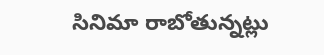సినిమా రాబోతున్నట్లు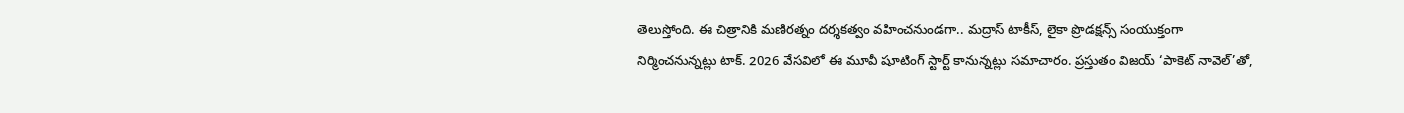తెలుస్తోంది. ఈ చిత్రానికి మణిరత్నం దర్శకత్వం వహించనుండగా.. మద్రాస్ టాకీస్, లైకా ప్రొడక్షన్స్ సంయుక్తంగా నిర్మించనున్నట్లు టాక్. 2026 వేసవిలో ఈ మూవీ షూటింగ్ స్టార్ట్ కానున్నట్లు సమాచారం. ప్రస్తుతం విజయ్ ‘పాకెట్ నావెల్’తో,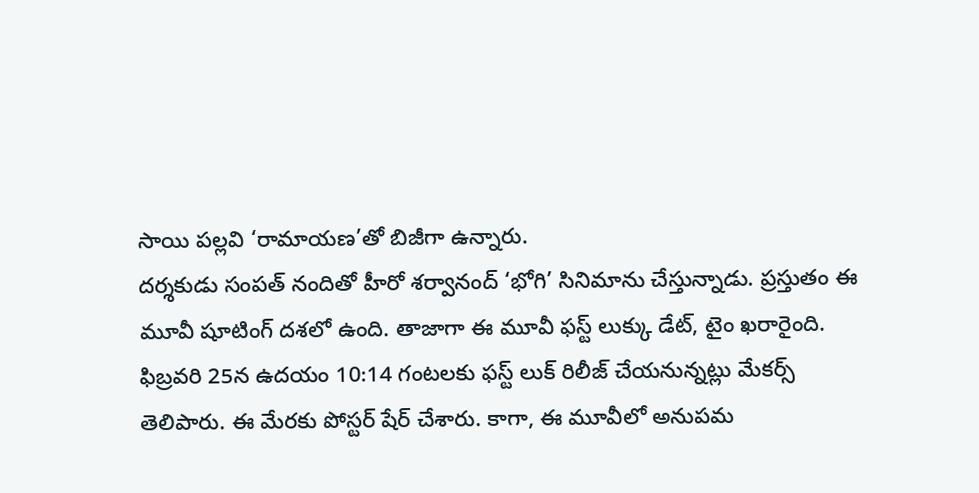సాయి పల్లవి ‘రామాయణ’తో బిజీగా ఉన్నారు.
దర్శకుడు సంపత్ నందితో హీరో శర్వానంద్ ‘భోగి’ సినిమాను చేస్తున్నాడు. ప్రస్తుతం ఈ మూవీ షూటింగ్ దశలో ఉంది. తాజాగా ఈ మూవీ ఫస్ట్ లుక్కు డేట్, టైం ఖరారైంది. ఫిబ్రవరి 25న ఉదయం 10:14 గంటలకు ఫస్ట్ లుక్ రిలీజ్ చేయనున్నట్లు మేకర్స్ తెలిపారు. ఈ మేరకు పోస్టర్ షేర్ చేశారు. కాగా, ఈ మూవీలో అనుపమ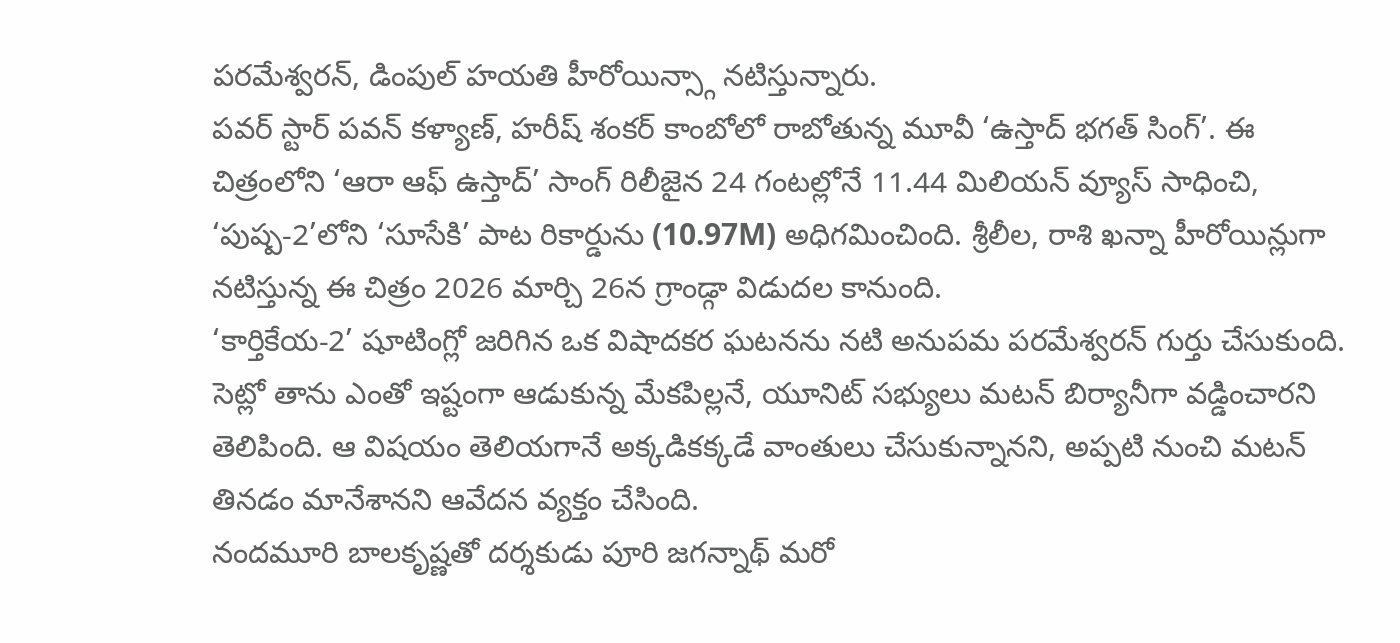పరమేశ్వరన్, డింపుల్ హయతి హీరోయిన్స్గా నటిస్తున్నారు.
పవర్ స్టార్ పవన్ కళ్యాణ్, హరీష్ శంకర్ కాంబోలో రాబోతున్న మూవీ ‘ఉస్తాద్ భగత్ సింగ్’. ఈ చిత్రంలోని ‘ఆరా ఆఫ్ ఉస్తాద్’ సాంగ్ రిలీజైన 24 గంటల్లోనే 11.44 మిలియన్ వ్యూస్ సాధించి, ‘పుష్ప-2’లోని ‘సూసేకి’ పాట రికార్డును (10.97M) అధిగమించింది. శ్రీలీల, రాశి ఖన్నా హీరోయిన్లుగా నటిస్తున్న ఈ చిత్రం 2026 మార్చి 26న గ్రాండ్గా విడుదల కానుంది.
‘కార్తికేయ-2’ షూటింగ్లో జరిగిన ఒక విషాదకర ఘటనను నటి అనుపమ పరమేశ్వరన్ గుర్తు చేసుకుంది. సెట్లో తాను ఎంతో ఇష్టంగా ఆడుకున్న మేకపిల్లనే, యూనిట్ సభ్యులు మటన్ బిర్యానీగా వడ్డించారని తెలిపింది. ఆ విషయం తెలియగానే అక్కడికక్కడే వాంతులు చేసుకున్నానని, అప్పటి నుంచి మటన్ తినడం మానేశానని ఆవేదన వ్యక్తం చేసింది.
నందమూరి బాలకృష్ణతో దర్శకుడు పూరి జగన్నాథ్ మరో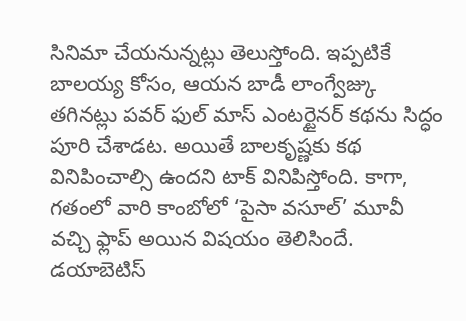సినిమా చేయనున్నట్లు తెలుస్తోంది. ఇప్పటికే బాలయ్య కోసం, ఆయన బాడీ లాంగ్వేజ్కు తగినట్లు పవర్ ఫుల్ మాస్ ఎంటర్టైనర్ కథను సిద్ధం పూరి చేశాడట. అయితే బాలకృష్ణకు కథ వినిపించాల్సి ఉందని టాక్ వినిపిస్తోంది. కాగా, గతంలో వారి కాంబోలో ‘పైసా వసూల్’ మూవీ వచ్చి ఫ్లాప్ అయిన విషయం తెలిసిందే.
డయాబెటిస్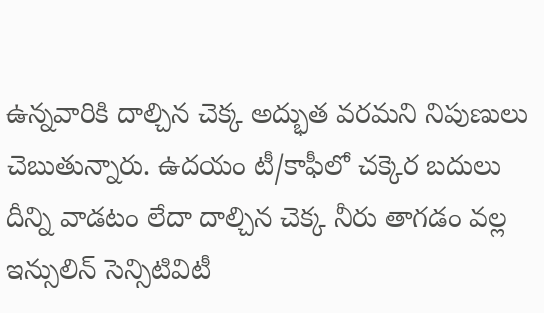ఉన్నవారికి దాల్చిన చెక్క అద్భుత వరమని నిపుణులు చెబుతున్నారు. ఉదయం టీ/కాఫీలో చక్కెర బదులు దీన్ని వాడటం లేదా దాల్చిన చెక్క నీరు తాగడం వల్ల ఇన్సులిన్ సెన్సిటివిటీ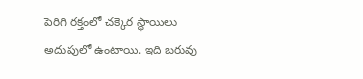పెరిగి రక్తంలో చక్కెర స్థాయిలు అదుపులో ఉంటాయి. ఇది బరువు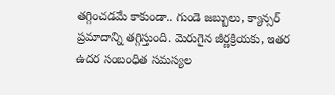తగ్గించడమే కాకుండా.. గుండె జబ్బులు, క్యాన్సర్ ప్రమాదాన్ని తగ్గిస్తుంది. మెరుగైన జీర్ణక్రియకు, ఇతర ఉదర సంబంధిత సమస్యల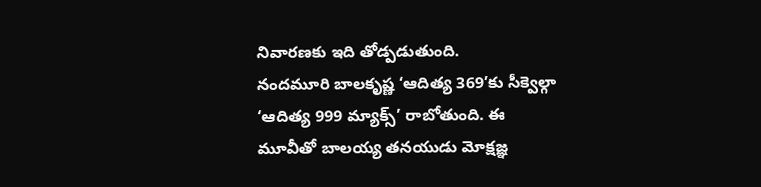నివారణకు ఇది తోడ్పడుతుంది.
నందమూరి బాలకృష్ణ ‘ఆదిత్య 369’కు సీక్వెల్గా ‘ఆదిత్య 999 మ్యాక్స్’ రాబోతుంది. ఈ మూవీతో బాలయ్య తనయుడు మోక్షజ్ఞ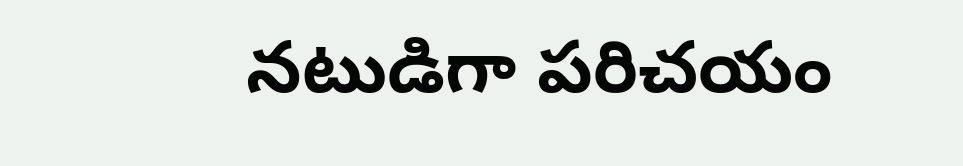నటుడిగా పరిచయం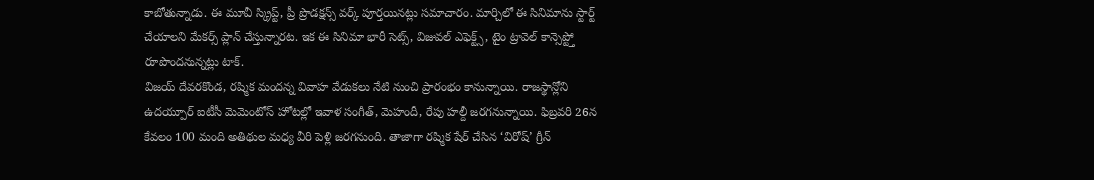కాబోతున్నాడు. ఈ మూవీ స్క్రిప్ట్, ప్రీ ప్రొడక్షన్స్ వర్క్ పూర్తయినట్లు సమాచారం. మార్చిలో ఈ సినిమాను స్టార్ట్ చేయాలని మేకర్స్ ప్లాన్ చేస్తున్నారట. ఇక ఈ సినిమా భారీ సెట్స్, విజువల్ ఎఫెక్ట్స్, టైం ట్రావెల్ కాన్సెప్ట్తో రూపొందనున్నట్లు టాక్.
విజయ్ దేవరకొండ, రష్మిక మందన్న వివాహ వేడుకలు నేటి నుంచి ప్రారంభం కానున్నాయి. రాజస్థాన్లోని ఉదయ్పూర్ ఐటీసీ మెమెంటోస్ హోటల్లో ఇవాళ సంగీత్, మెహందీ, రేపు హల్దీ జరగనున్నాయి. ఫిబ్రవరి 26న కేవలం 100 మంది అతిథుల మధ్య వీరి పెళ్లి జరగనుంది. తాజాగా రష్మిక షేర్ చేసిన ‘విరోష్’ గ్రీన్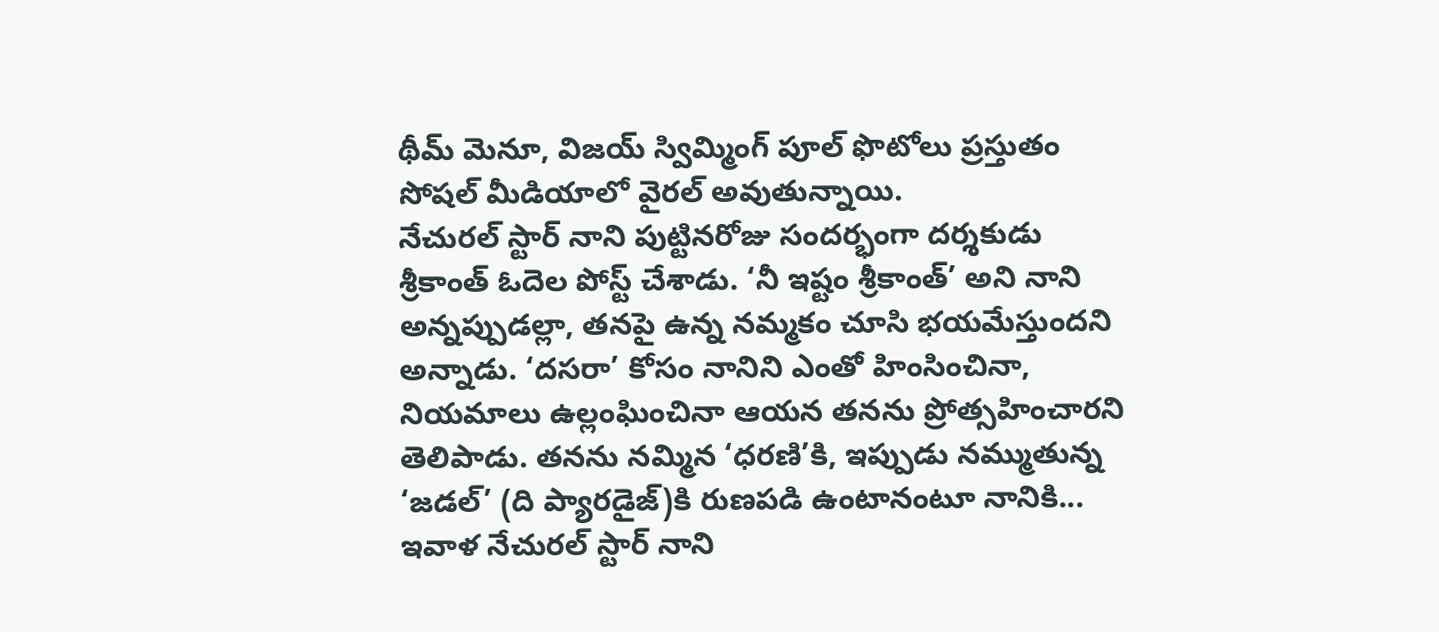థీమ్ మెనూ, విజయ్ స్విమ్మింగ్ పూల్ ఫొటోలు ప్రస్తుతం సోషల్ మీడియాలో వైరల్ అవుతున్నాయి.
నేచురల్ స్టార్ నాని పుట్టినరోజు సందర్భంగా దర్శకుడు శ్రీకాంత్ ఓదెల పోస్ట్ చేశాడు. ‘నీ ఇష్టం శ్రీకాంత్’ అని నాని అన్నప్పుడల్లా, తనపై ఉన్న నమ్మకం చూసి భయమేస్తుందని అన్నాడు. ‘దసరా’ కోసం నానిని ఎంతో హింసించినా, నియమాలు ఉల్లంఘించినా ఆయన తనను ప్రోత్సహించారని తెలిపాడు. తనను నమ్మిన ‘ధరణి’కి, ఇప్పుడు నమ్ముతున్న ‘జడల్’ (ది ప్యారడైజ్)కి రుణపడి ఉంటానంటూ నానికి...
ఇవాళ నేచురల్ స్టార్ నాని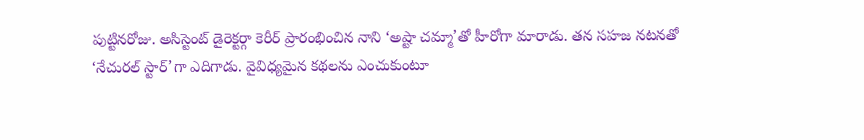పుట్టినరోజు. అసిస్టెంట్ డైరెక్టర్గా కెరీర్ ప్రారంభించిన నాని ‘అష్టా చమ్మా’తో హీరోగా మారాడు. తన సహజ నటనతో ‘నేచురల్ స్టార్’గా ఎదిగాడు. వైవిధ్యమైన కథలను ఎంచుకుంటూ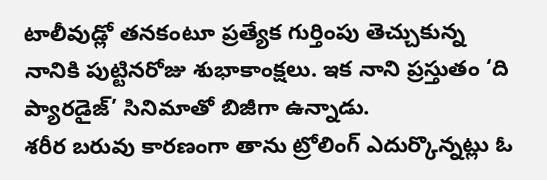టాలీవుడ్లో తనకంటూ ప్రత్యేక గుర్తింపు తెచ్చుకున్న నానికి పుట్టినరోజు శుభాకాంక్షలు. ఇక నాని ప్రస్తుతం ‘ది ప్యారడైజ్’ సినిమాతో బిజీగా ఉన్నాడు.
శరీర బరువు కారణంగా తాను ట్రోలింగ్ ఎదుర్కొన్నట్లు ఓ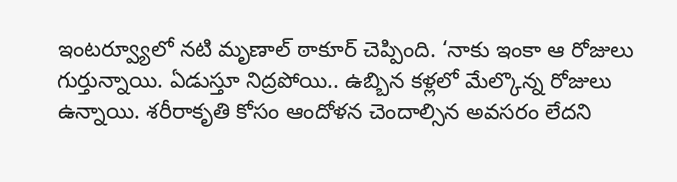ఇంటర్వ్యూలో నటి మృణాల్ ఠాకూర్ చెప్పింది. ‘నాకు ఇంకా ఆ రోజులు గుర్తున్నాయి. ఏడుస్తూ నిద్రపోయి.. ఉబ్బిన కళ్లలో మేల్కొన్న రోజులు ఉన్నాయి. శరీరాకృతి కోసం ఆందోళన చెందాల్సిన అవసరం లేదని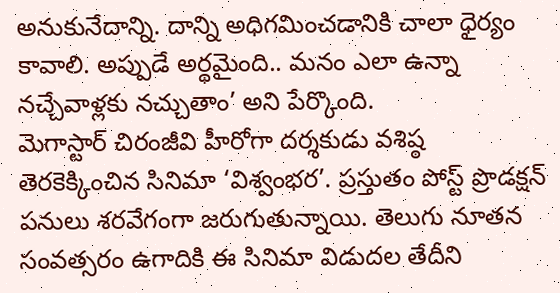అనుకునేదాన్ని. దాన్ని అధిగమించడానికి చాలా ధైర్యం కావాలి. అప్పుడే అర్థమైంది.. మనం ఎలా ఉన్నా నచ్చేవాళ్లకు నచ్చుతాం’ అని పేర్కొంది.
మెగాస్టార్ చిరంజీవి హీరోగా దర్శకుడు వశిష్ఠ తెరకెక్కించిన సినిమా ‘విశ్వంభర’. ప్రస్తుతం పోస్ట్ ప్రొడక్షన్ పనులు శరవేగంగా జరుగుతున్నాయి. తెలుగు నూతన సంవత్సరం ఉగాదికి ఈ సినిమా విడుదల తేదీని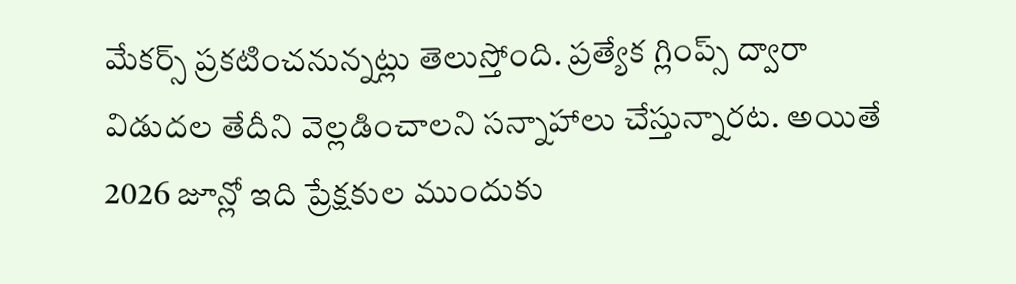మేకర్స్ ప్రకటించనున్నట్లు తెలుస్తోంది. ప్రత్యేక గ్లింప్స్ ద్వారా విడుదల తేదీని వెల్లడించాలని సన్నాహాలు చేస్తున్నారట. అయితే 2026 జూన్లో ఇది ప్రేక్షకుల ముందుకు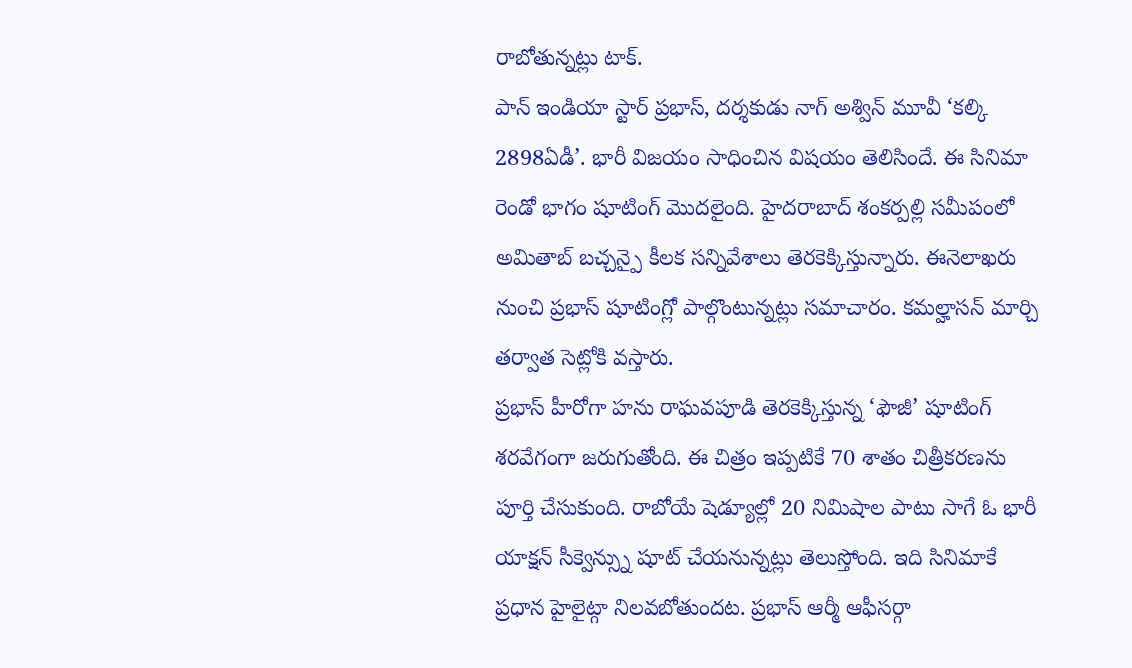రాబోతున్నట్లు టాక్.
పాన్ ఇండియా స్టార్ ప్రభాస్, దర్శకుడు నాగ్ అశ్విన్ మూవీ ‘కల్కి 2898ఏడీ’. భారీ విజయం సాధించిన విషయం తెలిసిందే. ఈ సినిమా రెండో భాగం షూటింగ్ మొదలైంది. హైదరాబాద్ శంకర్పల్లి సమీపంలో అమితాబ్ బచ్చన్పై కీలక సన్నివేశాలు తెరకెక్కిస్తున్నారు. ఈనెలాఖరు నుంచి ప్రభాస్ షూటింగ్లో పాల్గొంటున్నట్లు సమాచారం. కమల్హాసన్ మార్చి తర్వాత సెట్లోకి వస్తారు.
ప్రభాస్ హీరోగా హను రాఘవపూడి తెరకెక్కిస్తున్న ‘ఫౌజీ’ షూటింగ్ శరవేగంగా జరుగుతోంది. ఈ చిత్రం ఇప్పటికే 70 శాతం చిత్రీకరణను పూర్తి చేసుకుంది. రాబోయే షెడ్యూల్లో 20 నిమిషాల పాటు సాగే ఓ భారీ యాక్షన్ సీక్వెన్స్ను షూట్ చేయనున్నట్లు తెలుస్తోంది. ఇది సినిమాకే ప్రధాన హైలైట్గా నిలవబోతుందట. ప్రభాస్ ఆర్మీ ఆఫీసర్గా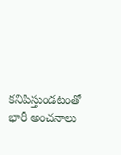కనిపిస్తుండటంతో భారీ అంచనాలు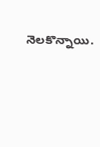నెలకొన్నాయి.